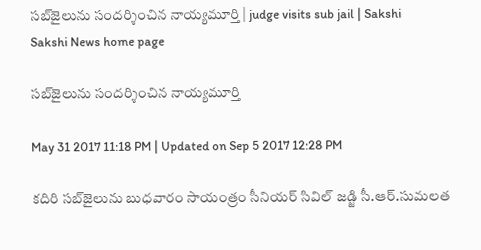సబ్‌జైలును సందర్శించిన నాయ్యమూర్తి | judge visits sub jail | Sakshi
Sakshi News home page

సబ్‌జైలును సందర్శించిన నాయ్యమూర్తి

May 31 2017 11:18 PM | Updated on Sep 5 2017 12:28 PM

కదిరి సబ్‌జైలును బుధవారం సాయంత్రం సీనియర్‌ సివిల్‌ జడ్జి సీ.ఆర్‌.సుమలత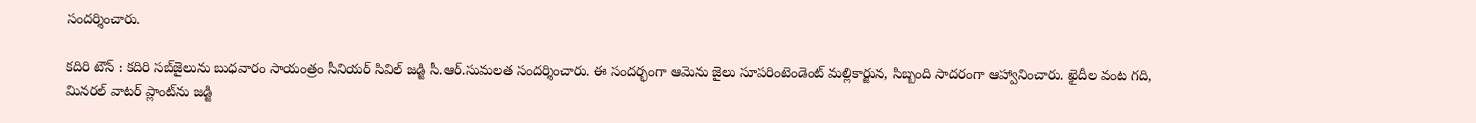సందర్శించారు.

కదిరి టౌన్‌ : కదిరి సబ్‌జైలును బుధవారం సాయంత్రం సీనియర్‌ సివిల్‌ జడ్జి సీ.ఆర్‌.సుమలత సందర్శించారు. ఈ సందర్భంగా ఆమెను జైలు సూపరింటెండెంట్‌ మల్లికార్జున, సిబ్బంది సాదరంగా ఆహ్వానించారు. ఖైదీల వంట గది, మినరల్‌ వాటర్‌ ప్లాంట్‌ను జడ్జి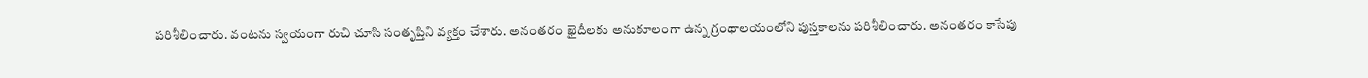పరిశీలించారు. వంటను స్వయంగా రుచి చూసి సంతృప్తిని వ్యక్తం చేశారు. అనంతరం ఖైదీలకు అనుకూలంగా ఉన్న గ్రంథాలయంలోని పుస్తకాలను పరిశీలించారు. అనంతరం కాసేపు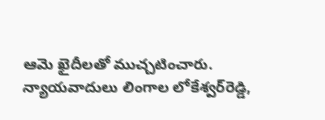ఆమె ఖైదీలతో ముచ్చటించారు. న్యాయవాదులు లింగాల లోకేశ్వర్‌రెడ్డి,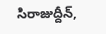సిరాజుద్దీన్,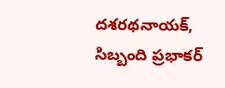దశరథనాయక్, సిబ్బంది ప్రభాకర్‌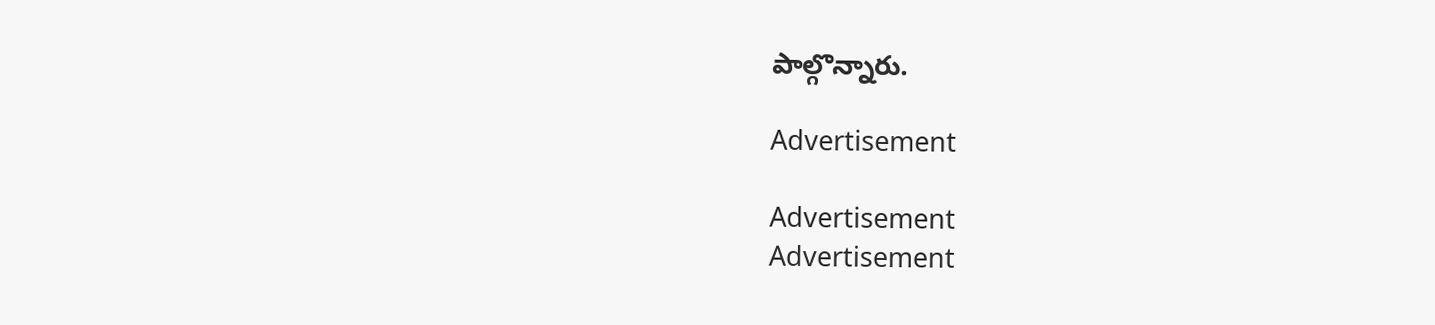పాల్గొన్నారు.

Advertisement

Advertisement
Advertisement